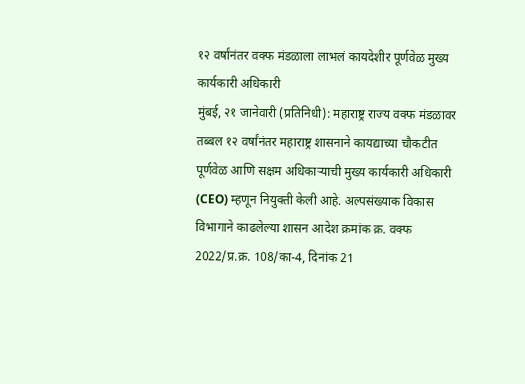१२ वर्षांनंतर वक्फ मंडळाला लाभलं कायदेशीर पूर्णवेळ मुख्य कार्यकारी अधिकारी
मुंबई, २१ जानेवारी (प्रतिनिधी): महाराष्ट्र राज्य वक्फ मंडळावर तब्बल १२ वर्षांनंतर महाराष्ट्र शासनाने कायद्याच्या चौकटीत पूर्णवेळ आणि सक्षम अधिकाऱ्याची मुख्य कार्यकारी अधिकारी (CEO) म्हणून नियुक्ती केली आहे. अल्पसंख्याक विकास विभागाने काढलेल्या शासन आदेश क्रमांक क्र. वक्फ 2022/प्र.क्र. 108/का-4, दिनांक 21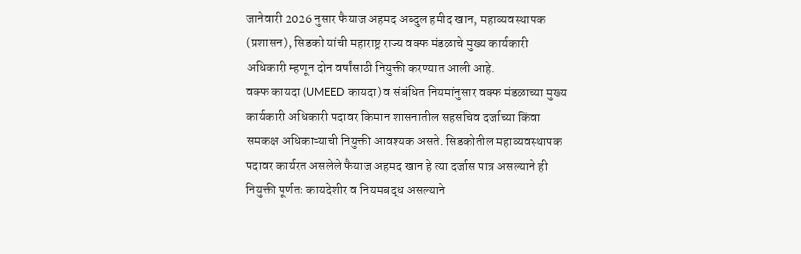जानेवारी 2026 नुसार फैयाज अहमद अब्दुल हमीद खान, महाव्यवस्थापक (प्रशासन), सिडको यांची महाराष्ट्र राज्य वक्फ मंडळाचे मुख्य कार्यकारी अधिकारी म्हणून दोन वर्षांसाठी नियुक्ती करण्यात आली आहे.
वक्फ कायदा (UMEED कायदा) व संबंधित नियमांनुसार वक्फ मंडळाच्या मुख्य कार्यकारी अधिकारी पदावर किमान शासनातील सहसचिव दर्जाच्या किंवा समकक्ष अधिकाऱ्याची नियुक्ती आवश्यक असते. सिडकोतील महाव्यवस्थापक पदावर कार्यरत असलेले फैयाज अहमद खान हे त्या दर्जास पात्र असल्याने ही नियुक्ती पूर्णतः कायदेशीर व नियमबद्ध असल्याने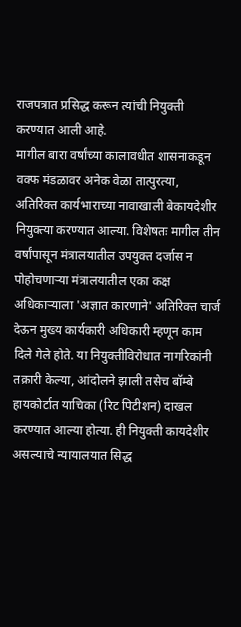राजपत्रात प्रसिद्ध करून त्यांची नियुक्ती करण्यात आली आहे.
मागील बारा वर्षांच्या कालावधीत शासनाकडून वक्फ मंडळावर अनेक वेळा तात्पुरत्या, अतिरिक्त कार्यभाराच्या नावाखाली बेकायदेशीर नियुक्त्या करण्यात आल्या. विशेषतः मागील तीन वर्षांपासून मंत्रालयातील उपयुक्त दर्जास न पोहोचणाऱ्या मंत्रालयातील एका कक्ष अधिकाऱ्याला 'अज्ञात कारणाने' अतिरिक्त चार्ज देऊन मुख्य कार्यकारी अधिकारी म्हणून काम दिले गेले होते. या नियुक्तीविरोधात नागरिकांनी तक्रारी केल्या, आंदोलने झाली तसेच बॉम्बे हायकोर्टात याचिका (रिट पिटीशन) दाखल करण्यात आल्या होत्या. ही नियुक्ती कायदेशीर असल्याचे न्यायालयात सिद्ध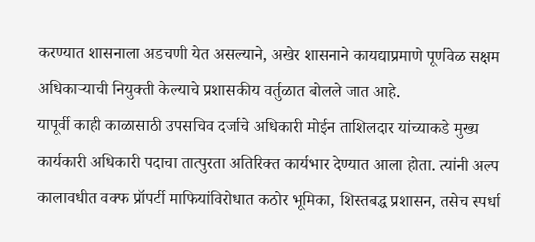करण्यात शासनाला अडचणी येत असल्याने, अखेर शासनाने कायद्याप्रमाणे पूर्णवेळ सक्षम अधिकाऱ्याची नियुक्ती केल्याचे प्रशासकीय वर्तुळात बोलले जात आहे.
यापूर्वी काही काळासाठी उपसचिव दर्जाचे अधिकारी मोईन ताशिलदार यांच्याकडे मुख्य कार्यकारी अधिकारी पदाचा तात्पुरता अतिरिक्त कार्यभार देण्यात आला होता. त्यांनी अल्प कालावधीत वक्फ प्रॉपर्टी माफियांविरोधात कठोर भूमिका, शिस्तबद्ध प्रशासन, तसेच स्पर्धा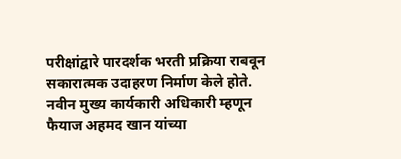परीक्षांद्वारे पारदर्शक भरती प्रक्रिया राबवून सकारात्मक उदाहरण निर्माण केले होते.
नवीन मुख्य कार्यकारी अधिकारी म्हणून फैयाज अहमद खान यांच्या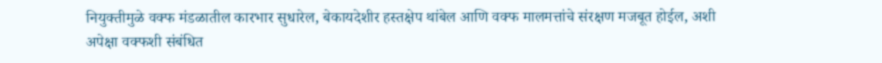नियुक्तीमुळे वक्फ मंडळातील कारभार सुधारेल, बेकायदेशीर हस्तक्षेप थांबेल आणि वक्फ मालमत्तांचे संरक्षण मजबूत होईल, अशी अपेक्षा वक्फशी संबंधित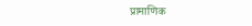प्रामाणिक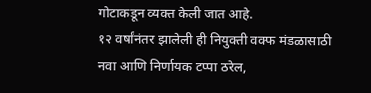गोटाकडून व्यक्त केली जात आहे.
१२ वर्षांनंतर झालेली ही नियुक्ती वक्फ मंडळासाठी नवा आणि निर्णायक टप्पा ठरेल,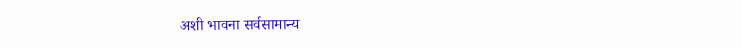अशी भावना सर्वसामान्य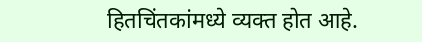हितचिंतकांमध्ये व्यक्त होत आहे.